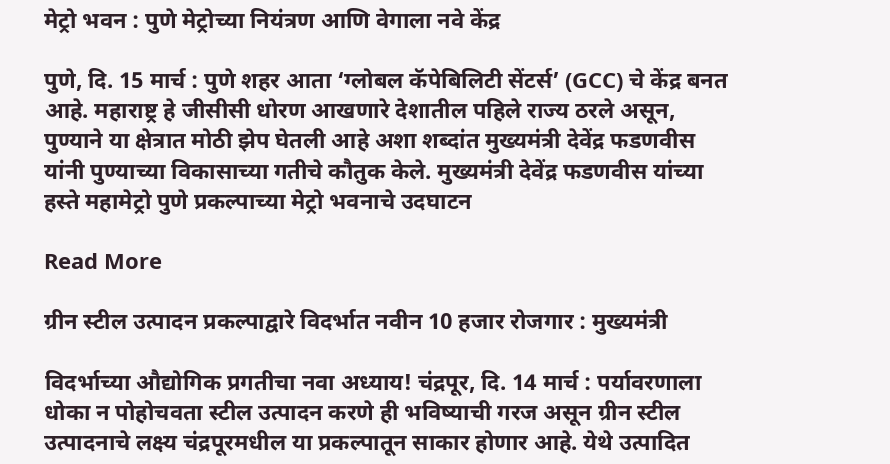मेट्रो भवन : पुणे मेट्रोच्या नियंत्रण आणि वेगाला नवे केंद्र

पुणे, दि. 15 मार्च : पुणे शहर आता ‘ग्लोबल कॅपेबिलिटी सेंटर्स’ (GCC) चे केंद्र बनत आहे. महाराष्ट्र हे जीसीसी धोरण आखणारे देशातील पहिले राज्य ठरले असून, पुण्याने या क्षेत्रात मोठी झेप घेतली आहे अशा शब्दांत मुख्यमंत्री देवेंद्र फडणवीस यांनी पुण्याच्या विकासाच्या गतीचे कौतुक केले. मुख्यमंत्री देवेंद्र फडणवीस यांच्या हस्ते महामेट्रो पुणे प्रकल्पाच्या मेट्रो भवनाचे उदघाटन

Read More

ग्रीन स्टील उत्पादन प्रकल्पाद्वारे विदर्भात नवीन 10 हजार रोजगार : मुख्यमंत्री

विदर्भाच्या औद्योगिक प्रगतीचा नवा अध्याय! चंद्रपूर, दि. 14 मार्च : पर्यावरणाला धोका न पोहोचवता स्टील उत्पादन करणे ही भविष्याची गरज असून ग्रीन स्टील उत्पादनाचे लक्ष्य चंद्रपूरमधील या प्रकल्पातून साकार होणार आहे. येथे उत्पादित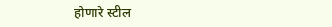होणारे स्टील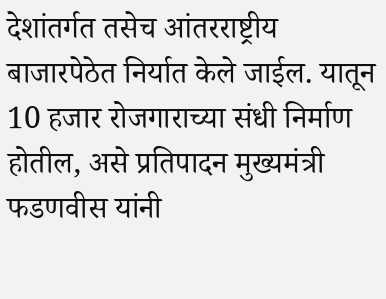देशांतर्गत तसेच आंतरराष्ट्रीय बाजारपेठेत निर्यात केले जाईल. यातून 10 हजार रोजगाराच्या संधी निर्माण होतील, असे प्रतिपादन मुख्यमंत्री फडणवीस यांनी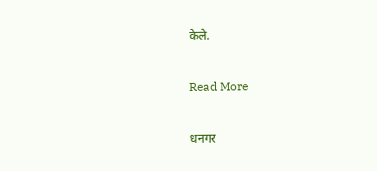केले.

Read More

धनगर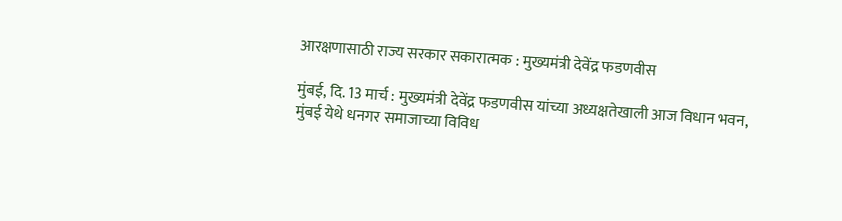आरक्षणासाठी राज्य सरकार सकारात्मक : मुख्यमंत्री देवेंद्र फडणवीस

मुंबई, दि. 13 मार्च : मुख्यमंत्री देवेंद्र फडणवीस यांच्या अध्यक्षतेखाली आज विधान भवन, मुंबई येथे धनगर समाजाच्या विविध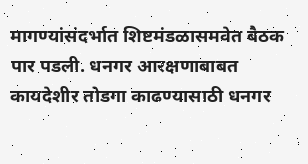मागण्यांसंदर्भात शिष्टमंडळासमवेत बैठक पार पडली. धनगर आरक्षणाबाबत कायदेशीर तोडगा काढण्यासाठी धनगर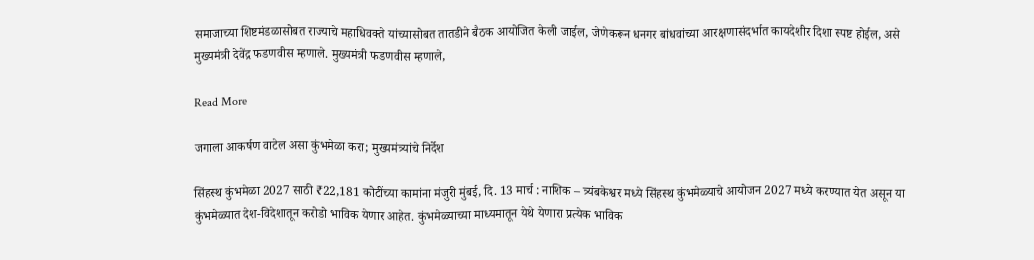समाजाच्या शिष्टमंडळासोबत राज्याचे महाधिवक्ते यांच्यासोबत तातडीने बैठक आयोजित केली जाईल, जेणेकरून धनगर बांधवांच्या आरक्षणासंदर्भात कायदेशीर दिशा स्पष्ट होईल, असे मुख्यमंत्री देवेंद्र फडणवीस म्हणाले. मुख्यमंत्री फडणवीस म्हणाले,

Read More

जगाला आकर्षण वाटेल असा कुंभमेळा करा; मुख्यमंत्र्यांचे निर्देश

सिंहस्थ कुंभमेळा 2027 साठी ₹22,181 कोटींच्या कामांना मंजुरी मुंबई, दि. 13 मार्च : नाशिक – त्र्यंबकेश्वर मध्ये सिंहस्थ कुंभमेळ्याचे आयोजन 2027 मध्ये करण्यात येत असून या कुंभमेळ्यात देश-विदेशातून करोडो भाविक येणार आहेत. कुंभमेळ्याच्या माध्यमातून येथे येणारा प्रत्येक भाविक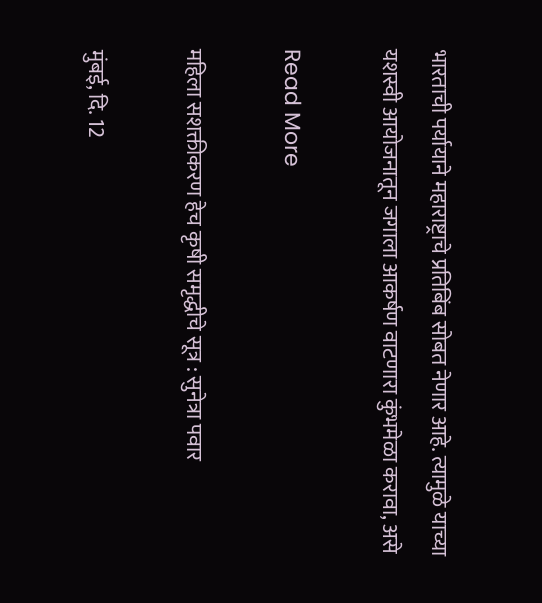भारताची पर्यायाने महाराष्ट्राचे प्रतिबिंब सोबत नेणार आहे. त्यामुळे याच्या यशस्वी आयोजनातून जगाला आकर्षण वाटणारा कुंभमेळा करावा, असे

Read More

महिला सशक्तीकरण हेच कृषी समृद्धीचे सूत्र : सुनेत्रा पवार

मुंबई, दि. 12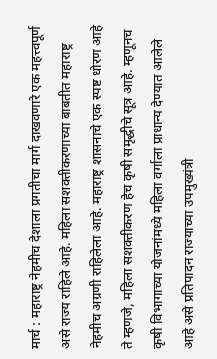मार्च : महाराष्ट्र नेहमीच देशाला प्रगतीचा मार्ग दाखवणारे एक महत्त्वपूर्ण असे राज्य राहिले आहे. महिला सशक्तीकरणाच्या बाबतीत महाराष्ट्र नेहमीच अग्रणी राहिलेला आहे. महाराष्ट्र शासनाचे एक स्पष्ट धोरण आहे ते म्हणजे, महिला सशक्तीकरण हेच कृषी समृद्धीचे सूत्र आहे. म्हणूनच कृषी विभागाच्या योजनांमध्ये महिला वर्गाला प्राधान्य देण्यात आलेले आहे असे प्रतिपादन राज्याच्या उपमुख्यंत्री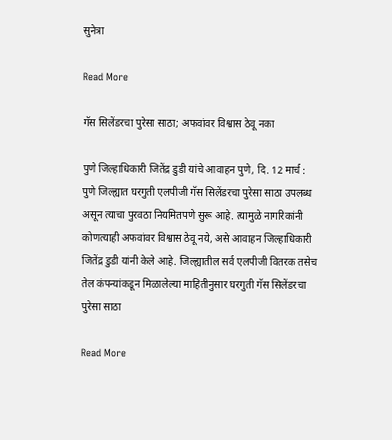सुनेत्रा

Read More

गॅस सिलेंडरचा पुरेसा साठा; अफवांवर विश्वास ठेवू नका

पुणे जिल्हाधिकारी जितेंद्र डुडी यांचे आवाहन पुणे, दि. 12 मार्च : पुणे जिल्ह्यात घरगुती एलपीजी गॅस सिलेंडरचा पुरेसा साठा उपलब्ध असून त्याचा पुरवठा नियमितपणे सुरू आहे. त्यामुळे नागरिकांनी कोणत्याही अफवांवर विश्वास ठेवू नये, असे आवाहन जिल्हाधिकारी जितेंद्र डुडी यांनी केले आहे. जिल्ह्यातील सर्व एलपीजी वितरक तसेच तेल कंपन्यांकडून मिळालेल्या माहितीनुसार घरगुती गॅस सिलेंडरचा पुरेसा साठा

Read More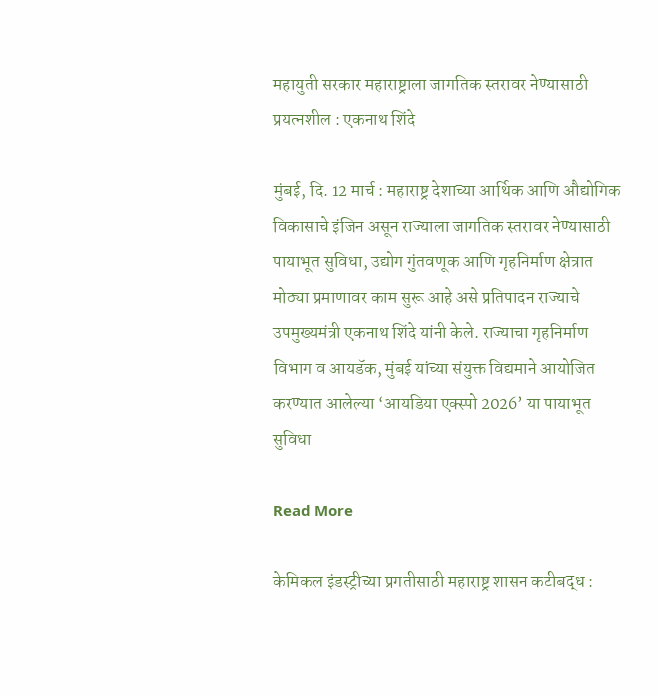महायुती सरकार महाराष्ट्राला जागतिक स्तरावर नेण्यासाठी प्रयत्नशील : एकनाथ शिंदे

मुंबई, दि. 12 मार्च : महाराष्ट्र देशाच्या आर्थिक आणि औद्योगिक विकासाचे इंजिन असून राज्याला जागतिक स्तरावर नेण्यासाठी पायाभूत सुविधा, उद्योग गुंतवणूक आणि गृहनिर्माण क्षेत्रात मोठ्या प्रमाणावर काम सुरू आहे असे प्रतिपादन राज्याचे उपमुख्यमंत्री एकनाथ शिंदे यांनी केले. राज्याचा गृहनिर्माण विभाग व आयडॅक, मुंबई यांच्या संयुक्त विद्यमाने आयोजित करण्यात आलेल्या ‘आयडिया एक्स्पो 2026’ या पायाभूत सुविधा

Read More

केमिकल इंडस्ट्रीच्या प्रगतीसाठी महाराष्ट्र शासन कटीबद्ध :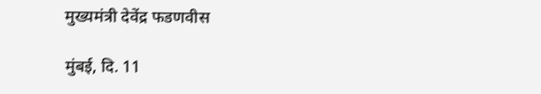मुख्यमंत्री देवेंद्र फडणवीस

मुंबई, दि. 11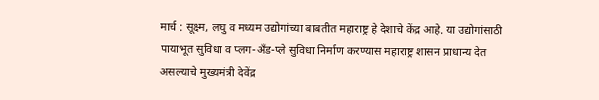मार्च : सूक्ष्म, लघु व मध्यम उद्योगांच्या बाबतीत महाराष्ट्र हे देशाचे केंद्र आहे. या उद्योगांसाठी पायाभूत सुविधा व प्लग-अँड-प्ले सुविधा निर्माण करण्यास महाराष्ट्र शासन प्राधान्य देत असल्याचे मुख्यमंत्री देवेंद्र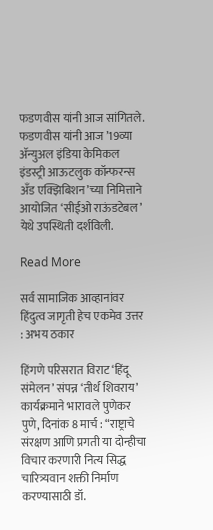फडणवीस यांनी आज सांगितले. फडणवीस यांनी आज ’19व्या ॲन्युअल इंडिया केमिकल इंडस्ट्री आऊटलुक कॉन्फरन्स अँड एक्झिबिशन’च्या निमित्ताने आयोजित ‘सीईओ राऊंडटेबल’ येथे उपस्थिती दर्शविली.

Read More

सर्व सामाजिक आव्हानांवर हिंदुत्व जागृती हेच एकमेव उत्तर : अभय ठकार

हिंगणे परिसरात विराट ‘हिंदू संमेलन’ संपन्न ‘तीर्थ शिवराय’ कार्यक्रमाने भारावले पुणेकर पुणे, दिनांक 8 मार्च : “राष्ट्राचे संरक्षण आणि प्रगती या दोन्हीचा विचार करणारी नित्य सिद्ध चारित्र्यवान शक्ती निर्माण करण्यासाठी डॉ.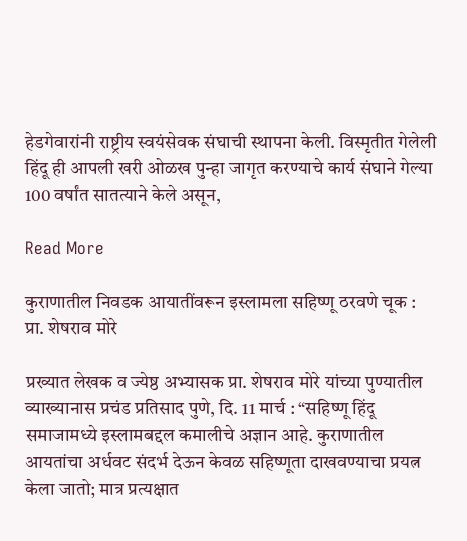हेडगेवारांनी राष्ट्रीय स्वयंसेवक संघाची स्थापना केली. विस्मृतीत गेलेली हिंदू ही आपली खरी ओळख पुन्हा जागृत करण्याचे कार्य संघाने गेल्या 100 वर्षांत सातत्याने केले असून,

Read More

कुराणातील निवडक आयातींवरून इस्लामला सहिष्णू ठरवणे चूक : प्रा. शेषराव मोरे

प्रख्यात लेखक व ज्येष्ठ अभ्यासक प्रा. शेषराव मोरे यांच्या पुण्यातील व्याख्यानास प्रचंड प्रतिसाद पुणे, दि. 11 मार्च : “सहिष्णू हिंदू समाजामध्ये इस्लामबद्दल कमालीचे अज्ञान आहे. कुराणातील आयतांचा अर्धवट संदर्भ देऊन केवळ सहिष्णूता दाखवण्याचा प्रयत्न केला जातो; मात्र प्रत्यक्षात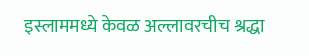इस्लाममध्ये केवळ अल्लावरचीच श्रद्धा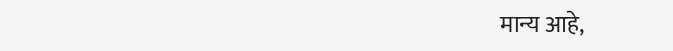मान्य आहे,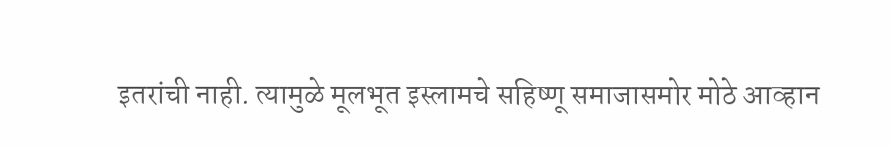इतरांची नाही. त्यामुळे मूलभूत इस्लामचे सहिष्णू समाजासमोर मोठे आव्हान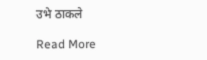उभे ठाकले

Read More